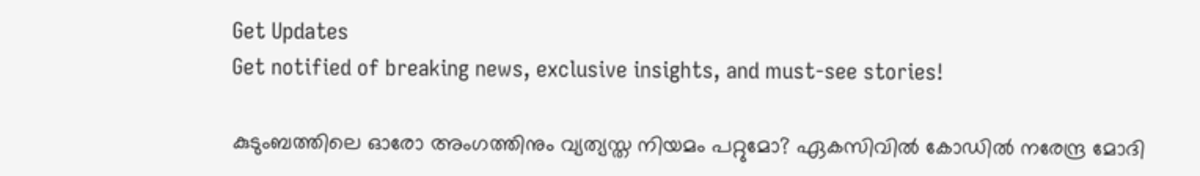Get Updates
Get notified of breaking news, exclusive insights, and must-see stories!

കുടുംബത്തിലെ ഓരോ അംഗത്തിനും വ്യത്യസ്ത നിയമം പറ്റുമോ? ഏകസിവില്‍ കോഡില്‍ നരേന്ദ്ര മോദി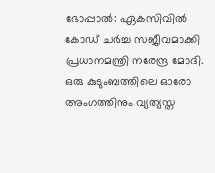ഭോപ്പാല്‍: ഏകസിവില്‍ കോഡ് ചര്‍ച്ച സജീവമാക്കി പ്രധാനമന്ത്രി നരേന്ദ്ര മോദി. ഒരു കുടുംബത്തിലെ ഓരോ അംഗത്തിനും വ്യത്യസ്ത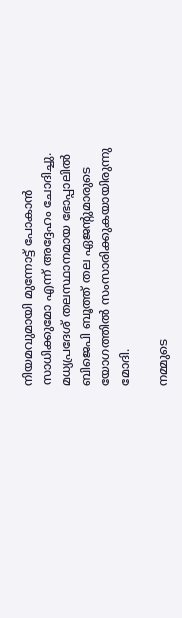നിയമവുമായി മുന്നോട്ട് പോകാന്‍ സാധിക്കുമോ എന്ന് അദ്ദേഹം ചോദിച്ചു. മധ്യപ്രദേശ് തലസ്ഥാനമായ ഭോപ്പാലില്‍ ബിജെപി ബൂത്ത് തല ഏജന്റുമാരുടെ യോഗത്തില്‍ സംസാരിക്കുകയായിരുന്നു മോദി.

നമ്മുടെ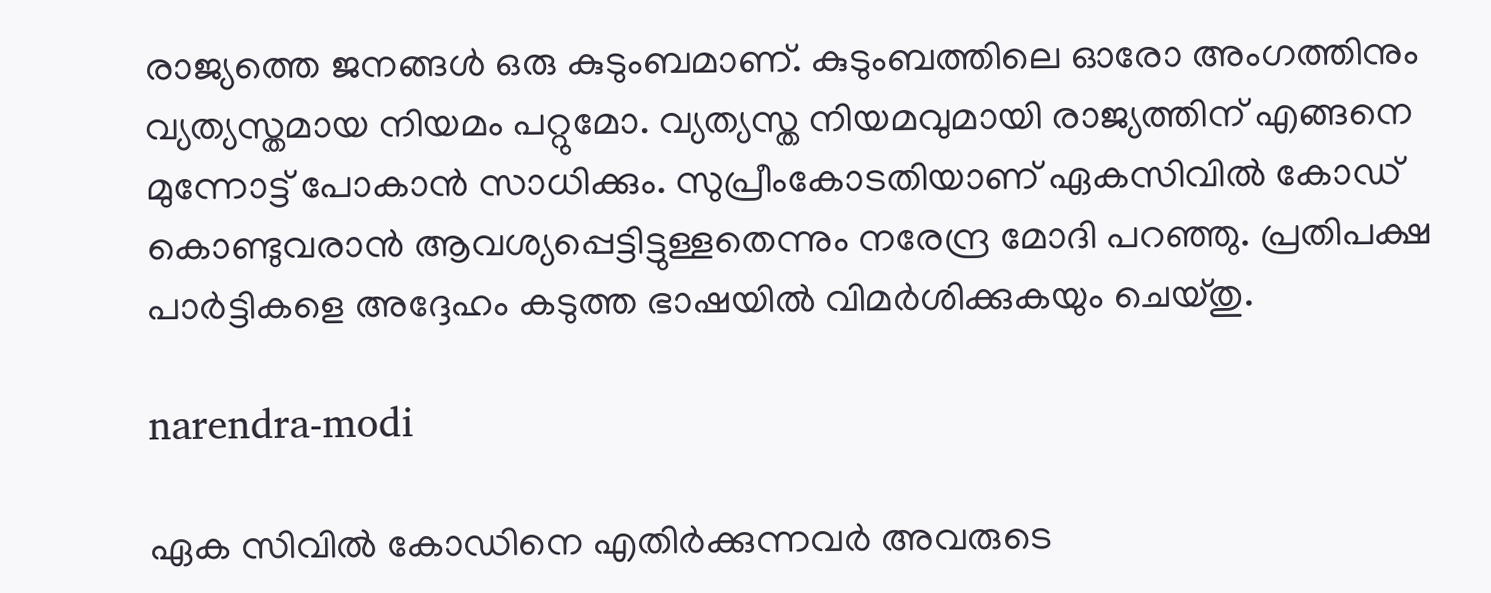രാജ്യത്തെ ജനങ്ങള്‍ ഒരു കുടുംബമാണ്. കുടുംബത്തിലെ ഓരോ അംഗത്തിനും വ്യത്യസ്തമായ നിയമം പറ്റുമോ. വ്യത്യസ്ത നിയമവുമായി രാജ്യത്തിന് എങ്ങനെ മുന്നോട്ട് പോകാന്‍ സാധിക്കും. സുപ്രീംകോടതിയാണ് ഏകസിവില്‍ കോഡ് കൊണ്ടുവരാന്‍ ആവശ്യപ്പെട്ടിട്ടുള്ളതെന്നും നരേന്ദ്ര മോദി പറഞ്ഞു. പ്രതിപക്ഷ പാര്‍ട്ടികളെ അദ്ദേഹം കടുത്ത ഭാഷയില്‍ വിമര്‍ശിക്കുകയും ചെയ്തു.

narendra-modi

ഏക സിവില്‍ കോഡിനെ എതിര്‍ക്കുന്നവര്‍ അവരുടെ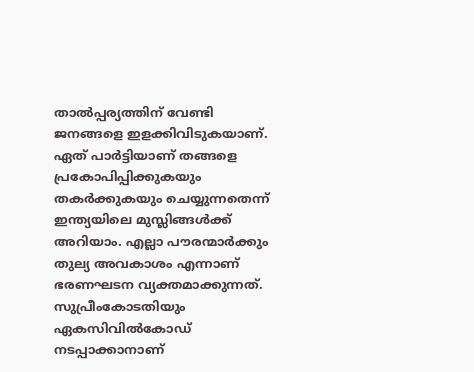താല്‍പ്പര്യത്തിന് വേണ്ടി ജനങ്ങളെ ഇളക്കിവിടുകയാണ്. ഏത് പാര്‍ട്ടിയാണ് തങ്ങളെ പ്രകോപിപ്പിക്കുകയും തകര്‍ക്കുകയും ചെയ്യുന്നതെന്ന് ഇന്ത്യയിലെ മുസ്ലിങ്ങള്‍ക്ക് അറിയാം. എല്ലാ പൗരന്മാര്‍ക്കും തുല്യ അവകാശം എന്നാണ് ഭരണഘടന വ്യക്തമാക്കുന്നത്. സുപ്രീംകോടതിയും ഏകസിവില്‍കോഡ് നടപ്പാക്കാനാണ്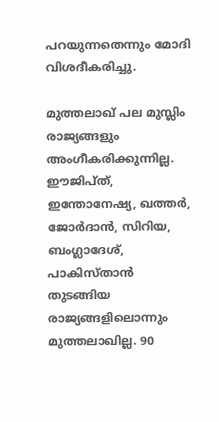പറയുന്നതെന്നും മോദി വിശദീകരിച്ചു.

മുത്തലാഖ് പല മുസ്ലിം രാജ്യങ്ങളും അംഗീകരിക്കുന്നില്ല. ഈജിപ്ത്, ഇന്തോനേഷ്യ, ഖത്തര്‍, ജോര്‍ദാന്‍, സിറിയ, ബംഗ്ലാദേശ്, പാകിസ്താന്‍ തുടങ്ങിയ രാജ്യങ്ങളിലൊന്നും മുത്തലാഖില്ല. 90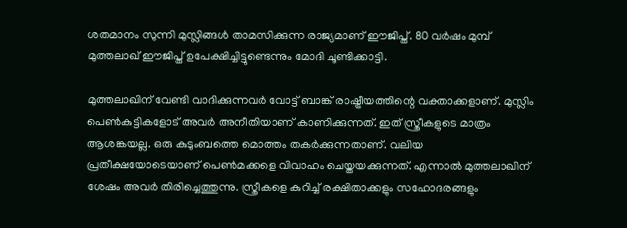ശതമാനം സുന്നി മുസ്ലിങ്ങള്‍ താമസിക്കുന്ന രാജ്യമാണ് ഈജിപ്ത്. 80 വര്‍ഷം മുമ്പ് മുത്തലാഖ് ഈജിപ്ത് ഉപേക്ഷിച്ചിട്ടുണ്ടെന്നും മോദി ചൂണ്ടിക്കാട്ടി.

മുത്തലാഖിന് വേണ്ടി വാദിക്കുന്നവര്‍ വോട്ട് ബാങ്ക് രാഷ്ട്രീയത്തിന്റെ വക്താക്കളാണ്. മുസ്ലിം പെണ്‍കുട്ടികളോട് അവര്‍ അനീതിയാണ് കാണിക്കുന്നത്. ഇത് സ്ത്രീകളുടെ മാത്രം ആശങ്കയല്ല. ഒരു കുടുംബത്തെ മൊത്തം തകര്‍ക്കുന്നതാണ്. വലിയ പ്രതീക്ഷയോടെയാണ് പെണ്‍മക്കളെ വിവാഹം ചെയ്തയക്കുന്നത്. എന്നാല്‍ മുത്തലാഖിന് ശേഷം അവര്‍ തിരിച്ചെത്തുന്നു. സ്ത്രീകളെ കുറിച്ച് രക്ഷിതാക്കളും സഹോദരങ്ങളും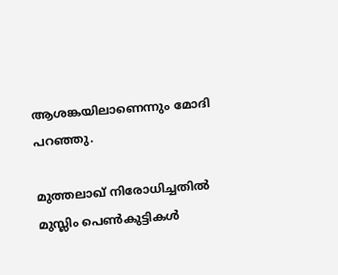ആശങ്കയിലാണെന്നും മോദി പറഞ്ഞു.

മുത്തലാഖ് നിരോധിച്ചതില്‍ മുസ്ലിം പെണ്‍കുട്ടികള്‍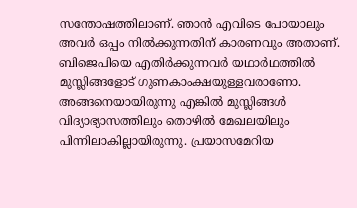സന്തോഷത്തിലാണ്. ഞാന്‍ എവിടെ പോയാലും അവര്‍ ഒപ്പം നില്‍ക്കുന്നതിന് കാരണവും അതാണ്. ബിജെപിയെ എതിര്‍ക്കുന്നവര്‍ യഥാര്‍ഥത്തില്‍ മുസ്ലിങ്ങളോട് ഗുണകാംക്ഷയുള്ളവരാണോ. അങ്ങനെയായിരുന്നു എങ്കില്‍ മുസ്ലിങ്ങള്‍ വിദ്യാഭ്യാസത്തിലും തൊഴില്‍ മേഖലയിലും പിന്നിലാകില്ലായിരുന്നു. പ്രയാസമേറിയ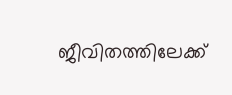ജീവിതത്തിലേക്ക്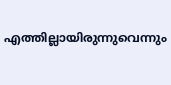എത്തില്ലായിരുന്നുവെന്നും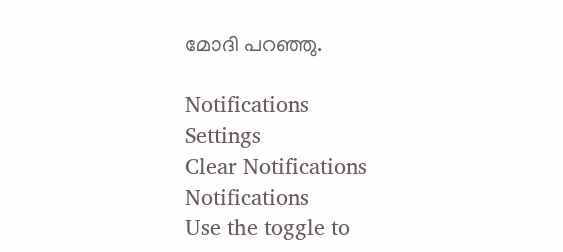മോദി പറഞ്ഞു.

Notifications
Settings
Clear Notifications
Notifications
Use the toggle to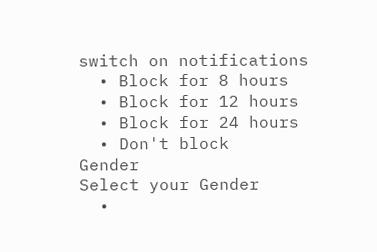switch on notifications
  • Block for 8 hours
  • Block for 12 hours
  • Block for 24 hours
  • Don't block
Gender
Select your Gender
  •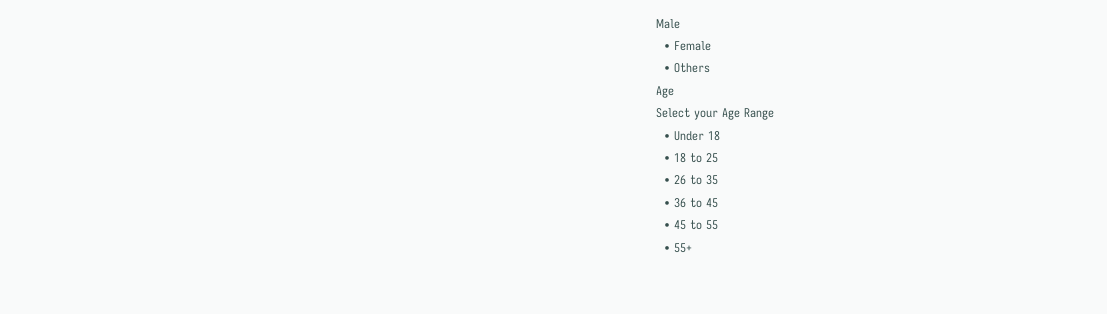Male
  • Female
  • Others
Age
Select your Age Range
  • Under 18
  • 18 to 25
  • 26 to 35
  • 36 to 45
  • 45 to 55
  • 55+